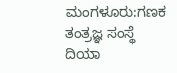ಮಂಗಳೂರು:ಗಣಕ ತಂತ್ರಜ್ಞ ಸಂಸ್ಥೆ ದಿಯಾ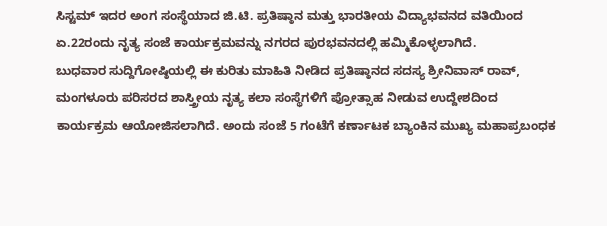ಸಿಸ್ಟಮ್ ಇದರ ಅಂಗ ಸಂಸ್ಥೆಯಾದ ಜಿ.ಟಿ. ಪ್ರತಿಷ್ಠಾನ ಮತ್ತು ಭಾರತೀಯ ವಿದ್ಯಾಭವನದ ವತಿಯಿಂದ ಏ.22ರಂದು ನೃತ್ಯ ಸಂಜೆ ಕಾರ್ಯಕ್ರಮವನ್ನು ನಗರದ ಪುರಭವನದಲ್ಲಿ ಹಮ್ಮಿಕೊಳ್ಳಲಾಗಿದೆ.
ಬುಧವಾರ ಸುದ್ದಿಗೋಷ್ಠಿಯಲ್ಲಿ ಈ ಕುರಿತು ಮಾಹಿತಿ ನೀಡಿದ ಪ್ರತಿಷ್ಠಾನದ ಸದಸ್ಯ ಶ್ರೀನಿವಾಸ್ ರಾವ್, ಮಂಗಳೂರು ಪರಿಸರದ ಶಾಸ್ತ್ರೀಯ ನೃತ್ಯ ಕಲಾ ಸಂಸ್ಥೆಗಳಿಗೆ ಪ್ರೋತ್ಸಾಹ ನೀಡುವ ಉದ್ದೇಶದಿಂದ ಕಾರ್ಯಕ್ರಮ ಆಯೋಜಿಸಲಾಗಿದೆ. ಅಂದು ಸಂಜೆ 5 ಗಂಟೆಗೆ ಕರ್ಣಾಟಕ ಬ್ಯಾಂಕಿನ ಮುಖ್ಯ ಮಹಾಪ್ರಬಂಧಕ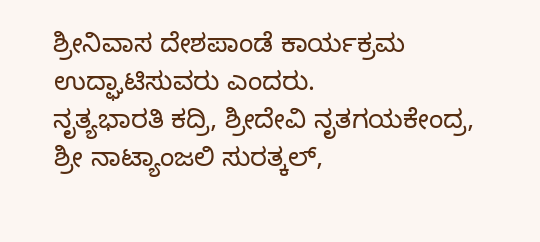ಶ್ರೀನಿವಾಸ ದೇಶಪಾಂಡೆ ಕಾರ್ಯಕ್ರಮ ಉದ್ಘಾಟಿಸುವರು ಎಂದರು.
ನೃತ್ಯಭಾರತಿ ಕದ್ರಿ, ಶ್ರೀದೇವಿ ನೃತಗಯಕೇಂದ್ರ, ಶ್ರೀ ನಾಟ್ಯಾಂಜಲಿ ಸುರತ್ಕಲ್,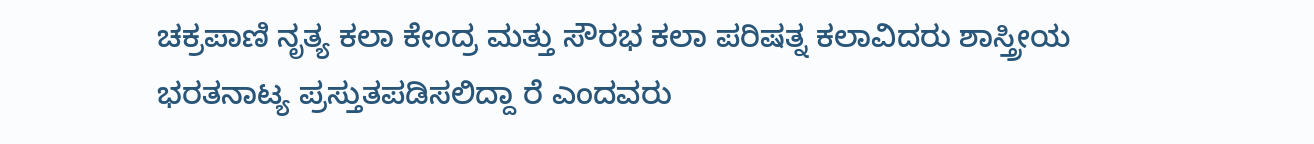ಚಕ್ರಪಾಣಿ ನೃತ್ಯ ಕಲಾ ಕೇಂದ್ರ ಮತ್ತು ಸೌರಭ ಕಲಾ ಪರಿಷತ್ನ ಕಲಾವಿದರು ಶಾಸ್ತ್ರೀಯ ಭರತನಾಟ್ಯ ಪ್ರಸ್ತುತಪಡಿಸಲಿದ್ದಾ ರೆ ಎಂದವರು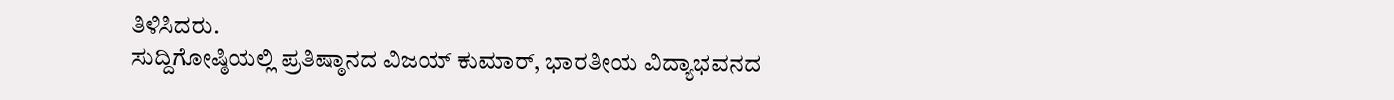ತಿಳಿಸಿದರು.
ಸುದ್ದಿಗೋಷ್ಠಿಯಲ್ಲಿ ಪ್ರತಿಷ್ಠಾನದ ವಿಜಯ್ ಕುಮಾರ್, ಭಾರತೀಯ ವಿದ್ಯಾಭವನದ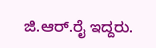ಜಿ.ಆರ್.ರೈ ಇದ್ದರು.